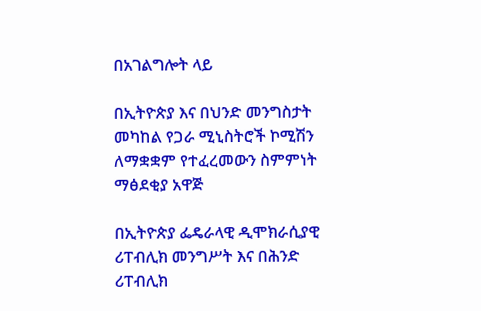በአገልግሎት ላይ

በኢትዮጵያ እና በህንድ መንግስታት መካከል የጋራ ሚኒስትሮች ኮሚሽን ለማቋቋም የተፈረመውን ስምምነት ማፅደቂያ አዋጅ

በኢትዮጵያ ፌዴራላዊ ዲሞክራሲያዊ ሪፐብሊክ መንግሥት እና በሕንድ ሪፐብሊክ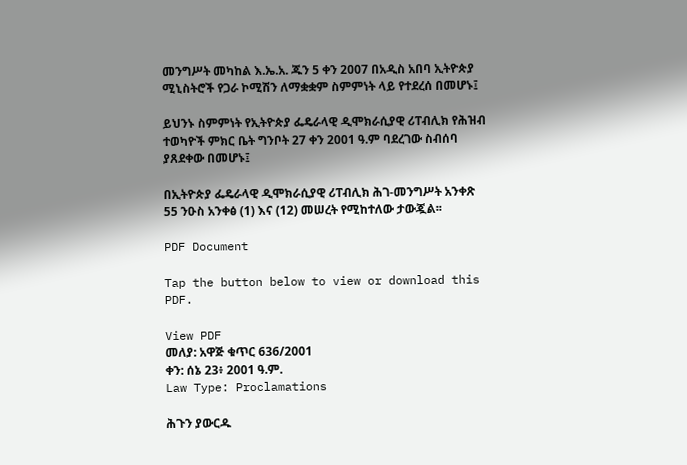መንግሥት መካከል እ.ኤ.አ. ጁን 5 ቀን 2007 በአዲስ አበባ ኢትዮጵያ ሚኒስትሮች የጋራ ኮሚሽን ለማቋቋም ስምምነት ላይ የተደረሰ በመሆኑ፤

ይህንኑ ስምምነት የኢትዮጵያ ፌዴራላዊ ዲሞክራሲያዊ ሪፐብሊክ የሕዝብ ተወካዮች ምክር ቤት ግንቦት 27 ቀን 2001 ዓ.ም ባደረገው ስብሰባ ያጸደቀው በመሆኑ፤

በኢትዮጵያ ፌዴራላዊ ዲሞክራሲያዊ ሪፐብሊክ ሕገ-መንግሥት አንቀጽ 55 ንዑስ አንቀፅ (1) እና (12) መሠረት የሚከተለው ታውጇል፡፡

PDF Document

Tap the button below to view or download this PDF.

View PDF
መለያ: አዋጅ ቁጥር 636/2001
ቀን: ሰኔ 23፥ 2001 ዓ.ም.
Law Type: Proclamations

ሕጉን ያውርዱ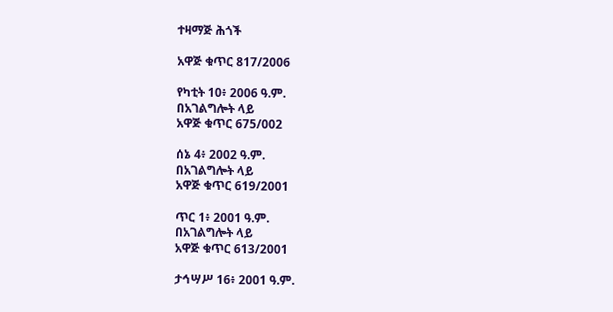ተዛማጅ ሕጎች

አዋጅ ቁጥር 817/2006

የካቲት 10፥ 2006 ዓ.ም.
በአገልግሎት ላይ
አዋጅ ቁጥር 675/002

ሰኔ 4፥ 2002 ዓ.ም.
በአገልግሎት ላይ
አዋጅ ቁጥር 619/2001

ጥር 1፥ 2001 ዓ.ም.
በአገልግሎት ላይ
አዋጅ ቁጥር 613/2001

ታኅሣሥ 16፥ 2001 ዓ.ም.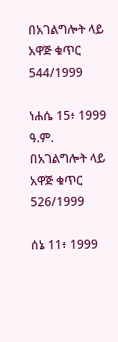በአገልግሎት ላይ
አዋጅ ቁጥር 544/1999

ነሐሴ 15፥ 1999 ዓ.ም.
በአገልግሎት ላይ
አዋጅ ቁጥር 526/1999

ሰኔ 11፥ 1999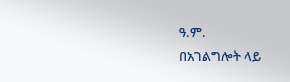ዓ.ም.
በአገልግሎት ላይ